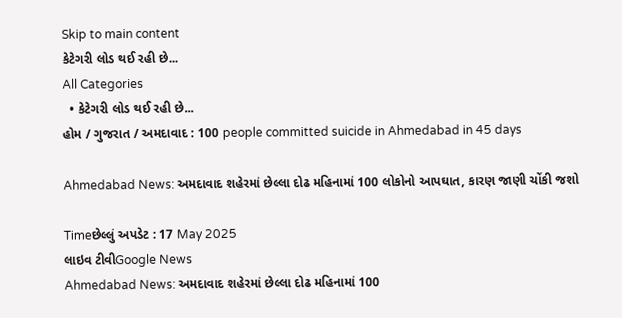Skip to main content
કેટેગરી લોડ થઈ રહી છે...
All Categories
  • કેટેગરી લોડ થઈ રહી છે...
હોમ / ગુજરાત / અમદાવાદ : 100 people committed suicide in Ahmedabad in 45 days

Ahmedabad News: અમદાવાદ શહેરમાં છેલ્લા દોઢ મહિનામાં 100 લોકોનો આપઘાત, કારણ જાણી ચોંકી જશો

Timeછેલ્લું અપડેટ : 17 May 2025
લાઇવ ટીવીGoogle News
Ahmedabad News: અમદાવાદ શહેરમાં છેલ્લા દોઢ મહિનામાં 100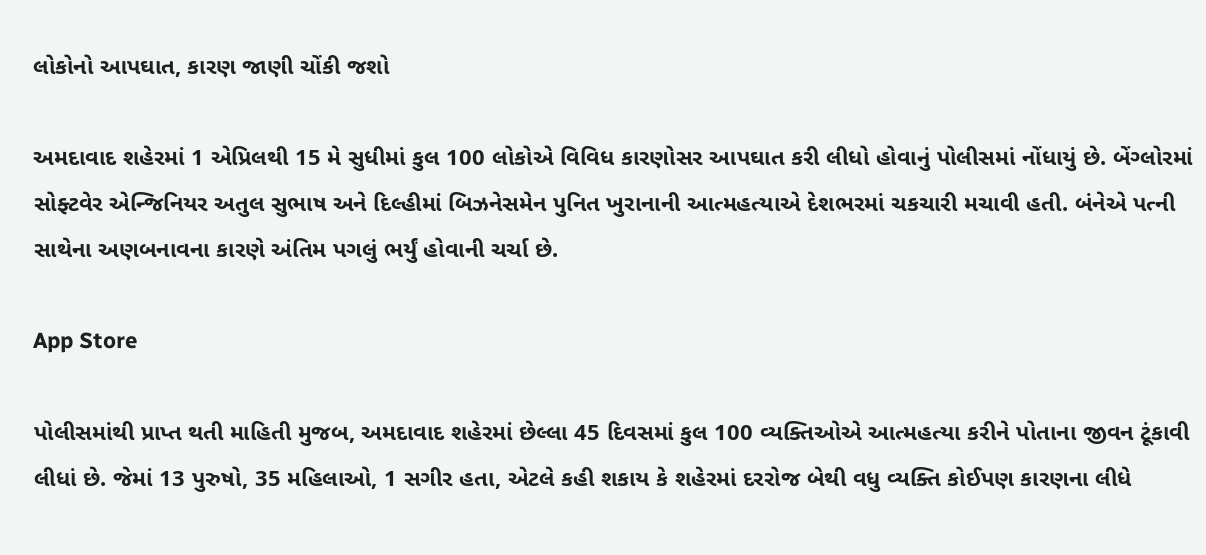લોકોનો આપઘાત, કારણ જાણી ચોંકી જશો

અમદાવાદ શહેરમાં 1 એપ્રિલથી 15 મે સુધીમાં કુલ 100 લોકોએ વિવિધ કારણોસર આપઘાત કરી લીધો હોવાનું પોલીસમાં નોંધાયું છે. બેંગ્લોરમાં સોફ્ટવેર એન્જિનિયર અતુલ સુભાષ અને દિલ્હીમાં બિઝનેસમેન પુનિત ખુરાનાની આત્મહત્યાએ દેશભરમાં ચકચારી મચાવી હતી. બંનેએ પત્ની સાથેના અણબનાવના કારણે અંતિમ પગલું ભર્યું હોવાની ચર્ચા છે.

App Store

પોલીસમાંથી પ્રાપ્ત થતી માહિતી મુજબ, અમદાવાદ શહેરમાં છેલ્લા 45 દિવસમાં કુલ 100 વ્યક્તિઓએ આત્મહત્યા કરીને પોતાના જીવન ટૂંકાવી લીધાં છે. જેમાં 13 પુરુષો, 35 મહિલાઓ, 1 સગીર હતા, એટલે કહી શકાય કે શહેરમાં દરરોજ બેથી વધુ વ્યક્તિ કોઈપણ કારણના લીધે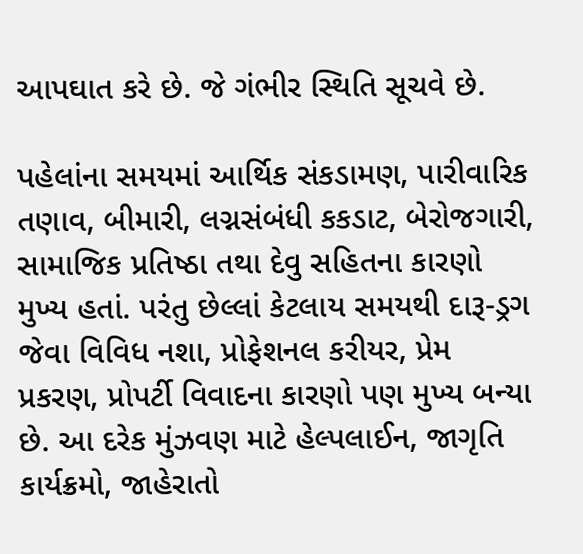આપઘાત કરે છે. જે ગંભીર સ્થિતિ સૂચવે છે.

પહેલાંના સમયમાં આર્થિક સંકડામણ, પારીવારિક તણાવ, બીમારી, લગ્નસંબંધી કકડાટ, બેરોજગારી, સામાજિક પ્રતિષ્ઠા તથા દેવુ સહિતના કારણો મુખ્ય હતાં. પરંતુ છેલ્લાં કેટલાય સમયથી દારૂ-ડ્રગ જેવા વિવિધ નશા, પ્રોફેશનલ કરીયર, પ્રેમ પ્રકરણ, પ્રોપર્ટી વિવાદના કારણો પણ મુખ્ય બન્યા છે. આ દરેક મુંઝવણ માટે હેલ્પલાઈન, જાગૃતિ કાર્યક્રમો, જાહેરાતો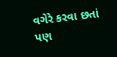વગેરે કરવા છતાં પણ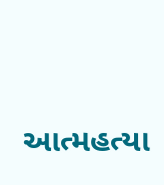આત્મહત્યા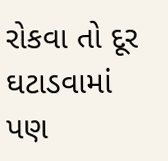રોકવા તો દૂર ઘટાડવામાં પણ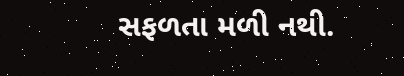સફળતા મળી નથી.